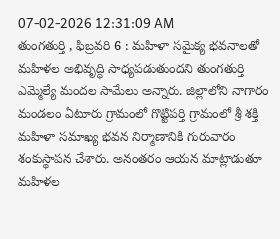07-02-2026 12:31:09 AM
తుంగతుర్తి , ఫిబ్రవరి 6 : మహిళా సమైక్య భవనాలతో మహిళల అభివృద్ధి సాధ్యపడుతుందని తుంగతుర్తి ఎమ్మెల్యే మందల సామేలు అన్నారు. జిల్లాలోని నాగారం మండలం ఏటూరు గ్రామంలో గొట్టిపర్తి గ్రామంలో శ్రీ శక్తి మహిళా సమాఖ్య భవన నిర్మాణానికి గురువారం శంకుస్థాపన చేశారు. అనంతరం ఆయన మాట్లాడుతూ మహిళల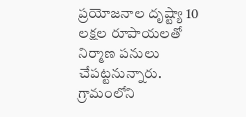ప్రయోజనాల దృష్ట్యా 10 లక్షల రూపాయలతో నిర్మాణ పనులు చేపట్టనున్నారు.
గ్రామంలోని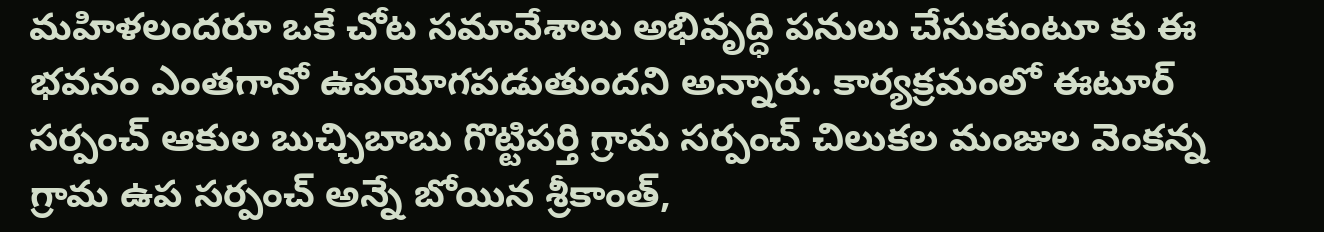మహిళలందరూ ఒకే చోట సమావేశాలు అభివృద్ధి పనులు చేసుకుంటూ కు ఈ భవనం ఎంతగానో ఉపయోగపడుతుందని అన్నారు. కార్యక్రమంలో ఈటూర్ సర్పంచ్ ఆకుల బుచ్చిబాబు గొట్టిపర్తి గ్రామ సర్పంచ్ చిలుకల మంజుల వెంకన్న గ్రామ ఉప సర్పంచ్ అన్నే బోయిన శ్రీకాంత్,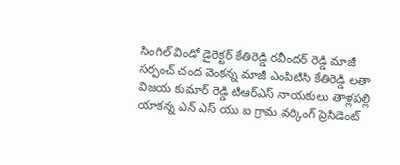సింగిల్ విండో డైరెక్టర్ కేతిరెడ్డి రవీందర్ రెడ్డి మాజీ సర్పంచ్ చంద వెంకన్న మాజీ ఎంపిటిసి కేతిరెడ్డి లతా విజయ కుమార్ రెడ్డి టిఆర్ఎస్ నాయకులు తాళ్లపల్లి యాకన్న ఎన్ ఎస్ యు ఐ గ్రామ వర్కింగ్ ప్రెసిడెంట్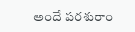అందే పరశురాం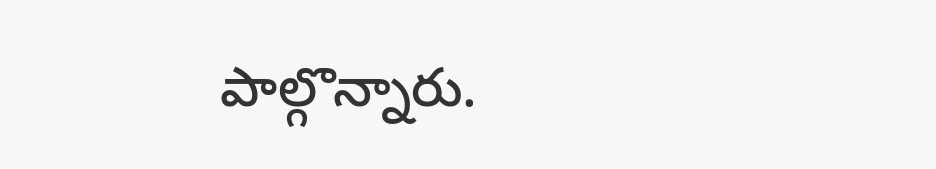పాల్గొన్నారు.